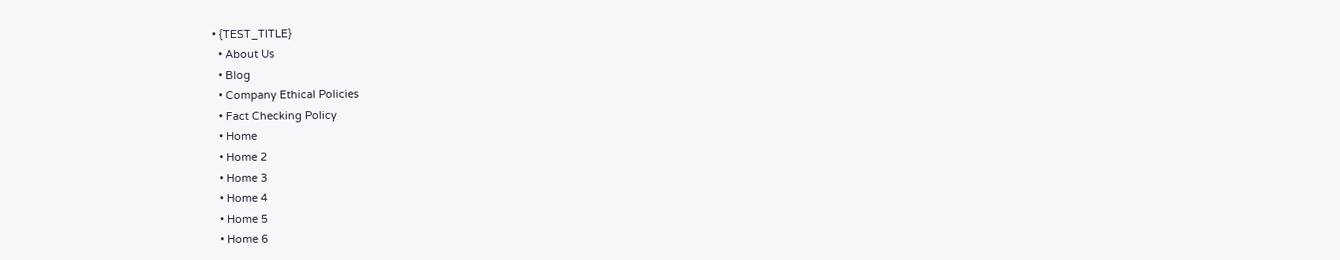• {TEST_TITLE}
  • About Us
  • Blog
  • Company Ethical Policies
  • Fact Checking Policy
  • Home
  • Home 2
  • Home 3
  • Home 4
  • Home 5
  • Home 6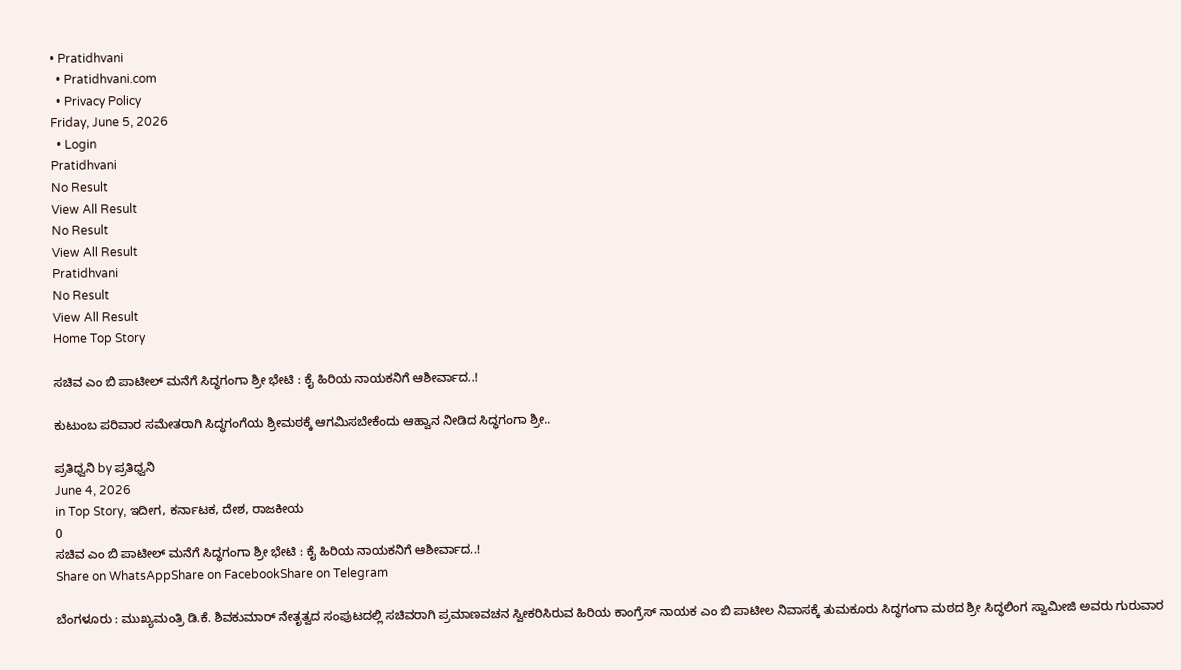• Pratidhvani
  • Pratidhvani.com
  • Privacy Policy
Friday, June 5, 2026
  • Login
Pratidhvani
No Result
View All Result
No Result
View All Result
Pratidhvani
No Result
View All Result
Home Top Story

ಸಚಿವ ಎಂ ಬಿ ಪಾಟೀಲ್ ಮನೆಗೆ ಸಿದ್ಧಗಂಗಾ ಶ್ರೀ ಭೇಟಿ : ಕೈ ಹಿರಿಯ ನಾಯಕನಿಗೆ ಆಶೀರ್ವಾದ..!

ಕುಟುಂಬ ಪರಿವಾರ ಸಮೇತರಾಗಿ ಸಿದ್ಧಗಂಗೆಯ ಶ್ರೀಮಠಕ್ಕೆ ಆಗಮಿಸಬೇಕೆಂದು ಆಹ್ವಾನ ನೀಡಿದ ಸಿದ್ಧಗಂಗಾ ಶ್ರೀ..

ಪ್ರತಿಧ್ವನಿ by ಪ್ರತಿಧ್ವನಿ
June 4, 2026
in Top Story, ಇದೀಗ, ಕರ್ನಾಟಕ, ದೇಶ, ರಾಜಕೀಯ
0
ಸಚಿವ ಎಂ ಬಿ ಪಾಟೀಲ್ ಮನೆಗೆ ಸಿದ್ಧಗಂಗಾ ಶ್ರೀ ಭೇಟಿ : ಕೈ ಹಿರಿಯ ನಾಯಕನಿಗೆ ಆಶೀರ್ವಾದ..!
Share on WhatsAppShare on FacebookShare on Telegram

ಬೆಂಗಳೂರು : ಮುಖ್ಯಮಂತ್ರಿ ಡಿ.ಕೆ. ಶಿವಕುಮಾರ್ ನೇತೃತ್ವದ ಸಂಪುಟದಲ್ಲಿ ಸಚಿವರಾಗಿ ಪ್ರಮಾಣವಚನ ಸ್ವೀಕರಿಸಿರುವ ಹಿರಿಯ ಕಾಂಗ್ರೆಸ್ ನಾಯಕ ಎಂ ಬಿ ಪಾಟೀಲ ನಿವಾಸಕ್ಕೆ ತುಮಕೂರು ಸಿದ್ಧಗಂಗಾ ಮಠದ ಶ್ರೀ ಸಿದ್ಧಲಿಂಗ ಸ್ವಾಮೀಜಿ ಅವರು ಗುರುವಾರ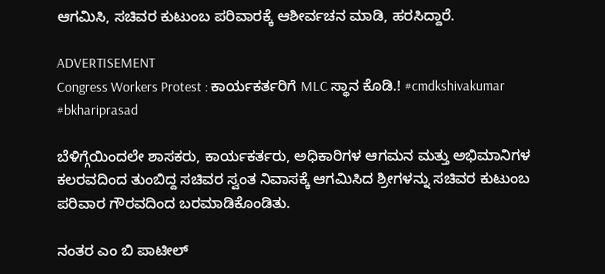ಆಗಮಿಸಿ, ಸಚಿವರ ಕುಟುಂಬ ಪರಿವಾರಕ್ಕೆ ಆಶೀರ್ವಚನ ಮಾಡಿ, ಹರಸಿದ್ದಾರೆ.

ADVERTISEMENT
Congress Workers Protest : ಕಾರ್ಯಕರ್ತರಿಗೆ MLC ಸ್ಥಾನ ಕೊಡಿ.! #cmdkshivakumar #bkhariprasad

ಬೆಳಿಗ್ಗೆಯಿಂದಲೇ ಶಾಸಕರು, ಕಾರ್ಯಕರ್ತರು, ಅಧಿಕಾರಿಗಳ ಆಗಮನ ಮತ್ತು ಅಭಿಮಾನಿಗಳ ಕಲರವದಿಂದ ತುಂಬಿದ್ದ ಸಚಿವರ ಸ್ವಂತ ನಿವಾಸಕ್ಕೆ ಆಗಮಿಸಿದ ಶ್ರೀಗಳನ್ನು ಸಚಿವರ ಕುಟುಂಬ ಪರಿವಾರ ಗೌರವದಿಂದ ಬರಮಾಡಿಕೊಂಡಿತು.

ನಂತರ ಎಂ ಬಿ ಪಾಟೀಲ್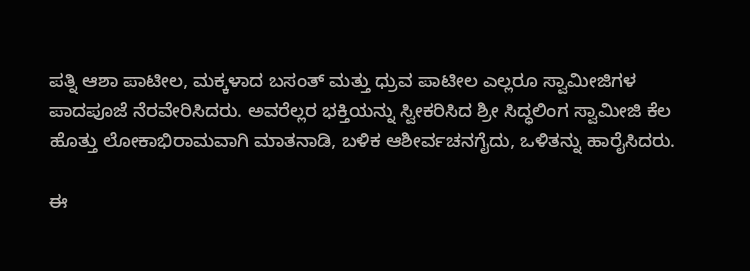ಪತ್ನಿ ಆಶಾ ಪಾಟೀಲ, ಮಕ್ಕಳಾದ ಬಸಂತ್ ಮತ್ತು ಧ್ರುವ ಪಾಟೀಲ ಎಲ್ಲರೂ ಸ್ವಾಮೀಜಿಗಳ ಪಾದಪೂಜೆ ನೆರವೇರಿಸಿದರು. ಅವರೆಲ್ಲರ ಭಕ್ತಿಯನ್ನು ಸ್ವೀಕರಿಸಿದ ಶ್ರೀ ಸಿದ್ಧಲಿಂಗ ಸ್ವಾಮೀಜಿ ಕೆಲ ಹೊತ್ತು ಲೋಕಾಭಿರಾಮವಾಗಿ ಮಾತನಾಡಿ, ಬಳಿಕ ಆಶೀರ್ವಚನಗೈದು, ಒಳಿತನ್ನು ಹಾರೈಸಿದರು.

ಈ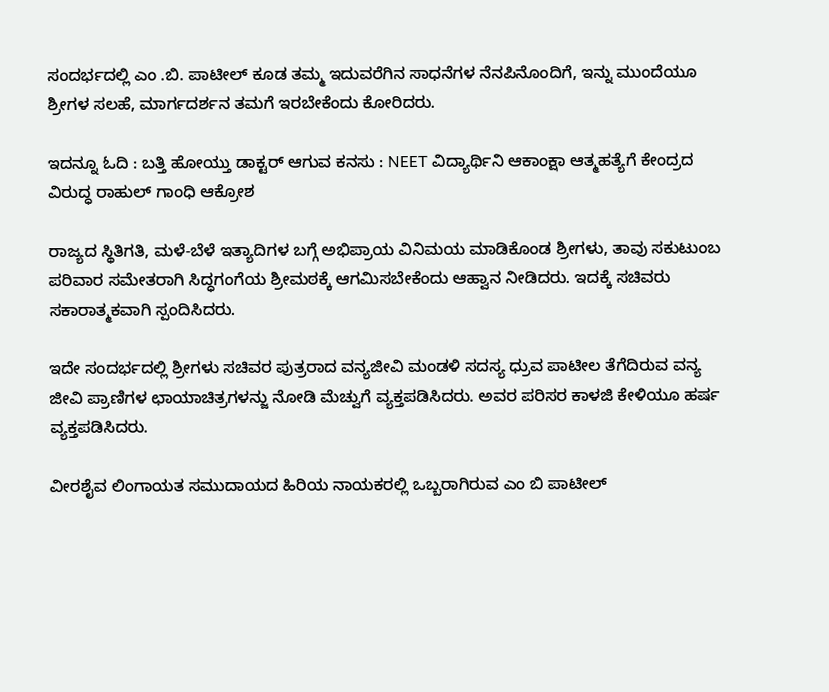ಸಂದರ್ಭದಲ್ಲಿ ಎಂ .ಬಿ. ಪಾಟೀಲ್ ಕೂಡ ತಮ್ಮ ಇದುವರೆಗಿನ ಸಾಧನೆಗಳ ನೆನಪಿನೊಂದಿಗೆ, ಇನ್ನು ಮುಂದೆಯೂ ಶ್ರೀಗಳ ಸಲಹೆ, ಮಾರ್ಗದರ್ಶನ ತಮಗೆ ಇರಬೇಕೆಂದು ಕೋರಿದರು.

ಇದನ್ನೂ ಓದಿ : ಬತ್ತಿ ಹೋಯ್ತು ಡಾಕ್ಟರ್‌ ಆಗುವ ಕನಸು : NEET ವಿದ್ಯಾರ್ಥಿನಿ ಆಕಾಂಕ್ಷಾ ಆತ್ಮಹತ್ಯೆಗೆ ಕೇಂದ್ರದ ವಿರುದ್ಧ ರಾಹುಲ್‌ ಗಾಂಧಿ ಆಕ್ರೋಶ

ರಾಜ್ಯದ ಸ್ಥಿತಿಗತಿ, ಮಳೆ-ಬೆಳೆ ಇತ್ಯಾದಿಗಳ ಬಗ್ಗೆ ಅಭಿಪ್ರಾಯ ವಿನಿಮಯ ಮಾಡಿಕೊಂಡ ಶ್ರೀಗಳು, ತಾವು ಸಕುಟುಂಬ ಪರಿವಾರ ಸಮೇತರಾಗಿ ಸಿದ್ಧಗಂಗೆಯ ಶ್ರೀಮಠಕ್ಕೆ ಆಗಮಿಸಬೇಕೆಂದು ಆಹ್ವಾನ ನೀಡಿದರು. ಇದಕ್ಕೆ ಸಚಿವರು ಸಕಾರಾತ್ಮಕವಾಗಿ ಸ್ಪಂದಿಸಿದರು.

ಇದೇ ಸಂದರ್ಭದಲ್ಲಿ ಶ್ರೀಗಳು ಸಚಿವರ ಪುತ್ರರಾದ ವನ್ಯಜೀವಿ ಮಂಡಳಿ ಸದಸ್ಯ ಧ್ರುವ ಪಾಟೀಲ ತೆಗೆದಿರುವ ವನ್ಯ ಜೀವಿ ಪ್ರಾಣಿಗಳ ಛಾಯಾಚಿತ್ರಗಳನ್ಜು ನೋಡಿ ಮೆಚ್ವುಗೆ ವ್ಯಕ್ತಪಡಿಸಿದರು. ಅವರ ಪರಿಸರ ಕಾಳಜಿ ಕೇಳಿಯೂ ಹರ್ಷ ವ್ಯಕ್ತಪಡಿಸಿದರು.

ವೀರಶೈವ ಲಿಂಗಾಯತ ಸಮುದಾಯದ ಹಿರಿಯ ನಾಯಕರಲ್ಲಿ ಒಬ್ಬರಾಗಿರುವ ಎಂ ಬಿ ಪಾಟೀಲ್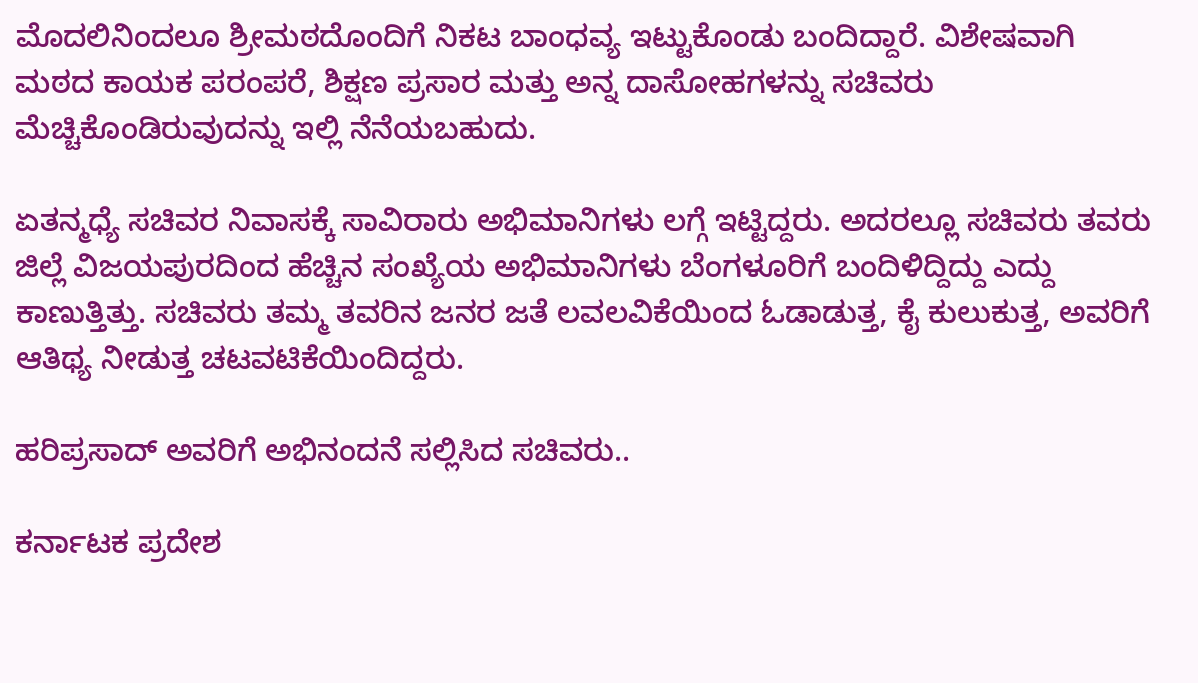ಮೊದಲಿನಿಂದಲೂ ಶ್ರೀಮಠದೊಂದಿಗೆ ನಿಕಟ ಬಾಂಧವ್ಯ ಇಟ್ಟುಕೊಂಡು ಬಂದಿದ್ದಾರೆ. ವಿಶೇಷವಾಗಿ ಮಠದ ಕಾಯಕ ಪರಂಪರೆ, ಶಿಕ್ಷಣ ಪ್ರಸಾರ ಮತ್ತು ಅನ್ನ ದಾಸೋಹಗಳನ್ನು ಸಚಿವರು ಮೆಚ್ಚಿಕೊಂಡಿರುವುದನ್ನು ಇಲ್ಲಿ ನೆನೆಯಬಹುದು.

ಏತನ್ಮಧ್ಯೆ ಸಚಿವರ ನಿವಾಸಕ್ಕೆ ಸಾವಿರಾರು ಅಭಿಮಾನಿಗಳು ಲಗ್ಗೆ ಇಟ್ಟಿದ್ದರು. ಅದರಲ್ಲೂ ಸಚಿವರು ತವರು ಜಿಲ್ಲೆ ವಿಜಯಪುರದಿಂದ ಹೆಚ್ಚಿನ ಸಂಖ್ಯೆಯ ಅಭಿಮಾನಿಗಳು ಬೆಂಗಳೂರಿಗೆ ಬಂದಿಳಿದ್ದಿದ್ದು ಎದ್ದು ಕಾಣುತ್ತಿತ್ತು. ಸಚಿವರು ತಮ್ಮ ತವರಿನ ಜನರ ಜತೆ ಲವಲವಿಕೆಯಿಂದ ಓಡಾಡುತ್ತ, ಕೈ ಕುಲುಕುತ್ತ, ಅವರಿಗೆ ಆತಿಥ್ಯ ನೀಡುತ್ತ ಚಟವಟಿಕೆಯಿಂದಿದ್ದರು.

ಹರಿಪ್ರಸಾದ್ ಅವರಿಗೆ ಅಭಿನಂದನೆ ಸಲ್ಲಿಸಿದ ಸಚಿವರು..

ಕರ್ನಾಟಕ ಪ್ರದೇಶ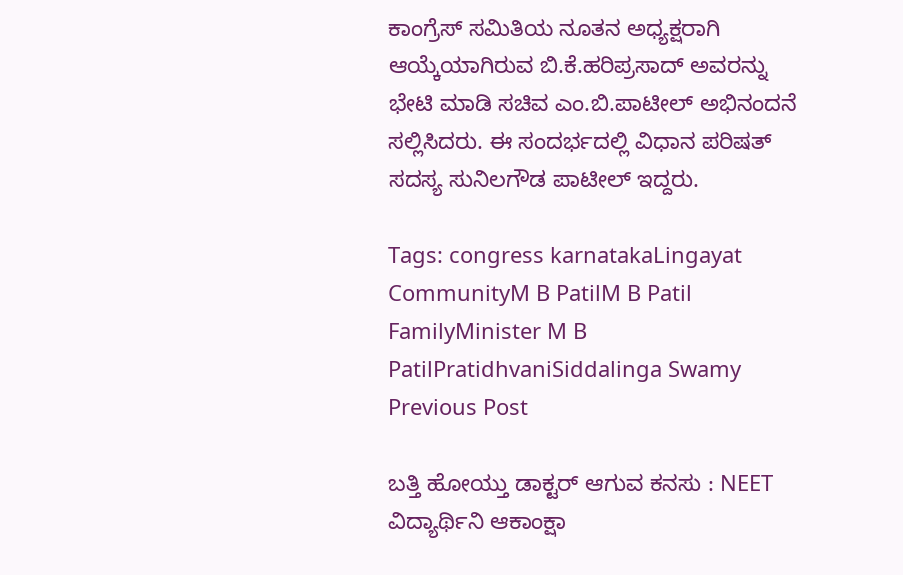ಕಾಂಗ್ರೆಸ್ ಸಮಿತಿಯ ನೂತನ ಅಧ್ಯಕ್ಷರಾಗಿ ಆಯ್ಕೆಯಾಗಿರುವ ಬಿ.ಕೆ.ಹರಿಪ್ರಸಾದ್ ಅವರನ್ನು ಭೇಟಿ ಮಾಡಿ ಸಚಿವ ಎಂ.ಬಿ.ಪಾಟೀಲ್ ಅಭಿನಂದನೆ ಸಲ್ಲಿಸಿದರು. ಈ ಸಂದರ್ಭದಲ್ಲಿ ವಿಧಾನ ಪರಿಷತ್ ಸದಸ್ಯ ಸುನಿಲಗೌಡ ಪಾಟೀಲ್ ಇದ್ದರು.

Tags: congress karnatakaLingayat CommunityM B PatilM B Patil FamilyMinister M B PatilPratidhvaniSiddalinga Swamy
Previous Post

ಬತ್ತಿ ಹೋಯ್ತು ಡಾಕ್ಟರ್‌ ಆಗುವ ಕನಸು : NEET ವಿದ್ಯಾರ್ಥಿನಿ ಆಕಾಂಕ್ಷಾ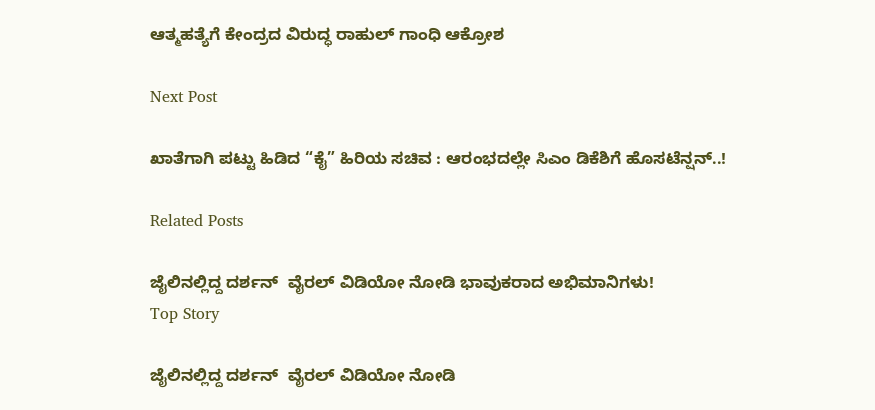ಆತ್ಮಹತ್ಯೆಗೆ ಕೇಂದ್ರದ ವಿರುದ್ಧ ರಾಹುಲ್‌ ಗಾಂಧಿ ಆಕ್ರೋಶ

Next Post

ಖಾತೆಗಾಗಿ ಪಟ್ಟು ಹಿಡಿದ “ಕೈ” ಹಿರಿಯ ಸಚಿವ : ಆರಂಭದಲ್ಲೇ ಸಿಎಂ ಡಿಕೆಶಿಗೆ ಹೊಸಟೆನ್ಷನ್..!

Related Posts

ಜೈಲಿನಲ್ಲಿದ್ದ ದರ್ಶನ್  ವೈರಲ್ ವಿಡಿಯೋ ನೋಡಿ ಭಾವುಕರಾದ ಅಭಿಮಾನಿಗಳು!
Top Story

ಜೈಲಿನಲ್ಲಿದ್ದ ದರ್ಶನ್  ವೈರಲ್ ವಿಡಿಯೋ ನೋಡಿ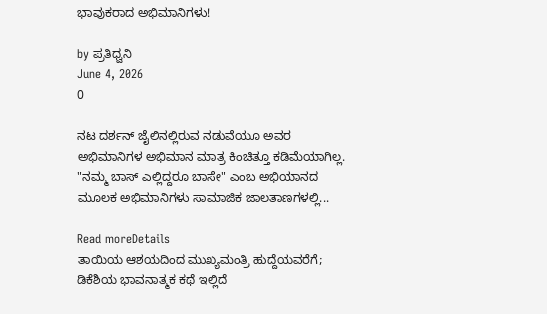ಭಾವುಕರಾದ ಅಭಿಮಾನಿಗಳು!

by ಪ್ರತಿಧ್ವನಿ
June 4, 2026
0

ನಟ ದರ್ಶನ್ ಜೈಲಿನಲ್ಲಿರುವ ನಡುವೆಯೂ ಅವರ ಅಭಿಮಾನಿಗಳ ಅಭಿಮಾನ ಮಾತ್ರ ಕಿಂಚಿತ್ತೂ ಕಡಿಮೆಯಾಗಿಲ್ಲ. "ನಮ್ಮ ಬಾಸ್ ಎಲ್ಲಿದ್ದರೂ ಬಾಸೇ" ಎಂಬ ಅಭಿಯಾನದ ಮೂಲಕ ಅಭಿಮಾನಿಗಳು ಸಾಮಾಜಿಕ ಜಾಲತಾಣಗಳಲ್ಲಿ...

Read moreDetails
ತಾಯಿಯ ಆಶಯದಿಂದ ಮುಖ್ಯಮಂತ್ರಿ ಹುದ್ದೆಯವರೆಗೆ; ಡಿಕೆಶಿಯ ಭಾವನಾತ್ಮಕ ಕಥೆ ಇಲ್ಲಿದೆ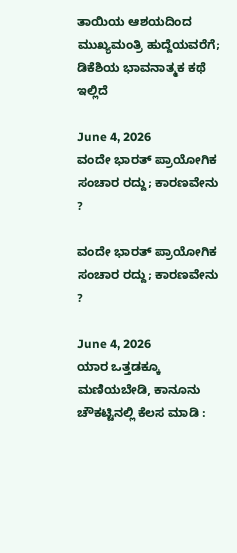ತಾಯಿಯ ಆಶಯದಿಂದ ಮುಖ್ಯಮಂತ್ರಿ ಹುದ್ದೆಯವರೆಗೆ; ಡಿಕೆಶಿಯ ಭಾವನಾತ್ಮಕ ಕಥೆ ಇಲ್ಲಿದೆ

June 4, 2026
ವಂದೇ ಭಾರತ್ ಪ್ರಾಯೋಗಿಕ ಸಂಚಾರ ರದ್ದು; ಕಾರಣವೇನು ?

ವಂದೇ ಭಾರತ್ ಪ್ರಾಯೋಗಿಕ ಸಂಚಾರ ರದ್ದು; ಕಾರಣವೇನು ?

June 4, 2026
ಯಾರ ಒತ್ತಡಕ್ಕೂ ಮಣಿಯಬೇಡಿ, ಕಾನೂನು ಚೌಕಟ್ಟಿನಲ್ಲಿ ಕೆಲಸ ಮಾಡಿ :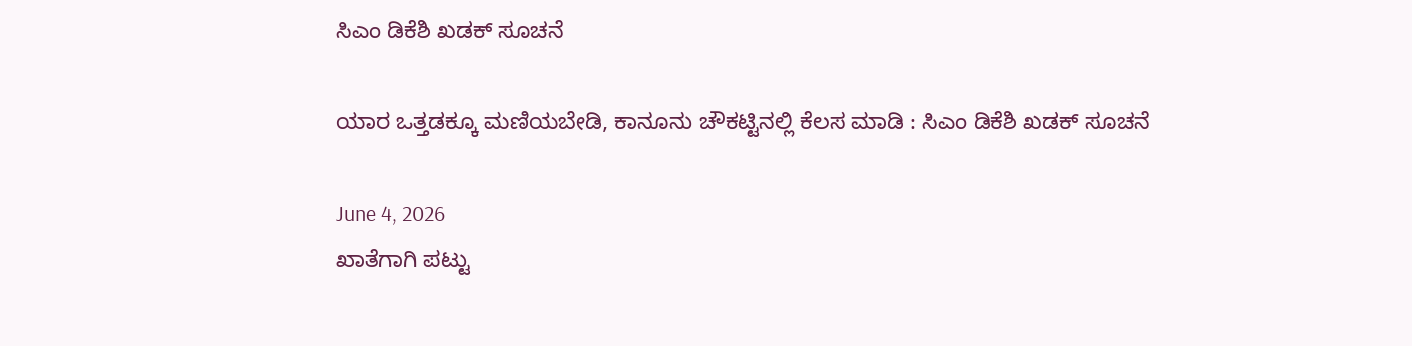ಸಿಎಂ ಡಿಕೆಶಿ ಖಡಕ್‌ ಸೂಚನೆ

ಯಾರ ಒತ್ತಡಕ್ಕೂ ಮಣಿಯಬೇಡಿ, ಕಾನೂನು ಚೌಕಟ್ಟಿನಲ್ಲಿ ಕೆಲಸ ಮಾಡಿ : ಸಿಎಂ ಡಿಕೆಶಿ ಖಡಕ್‌ ಸೂಚನೆ

June 4, 2026
ಖಾತೆಗಾಗಿ ಪಟ್ಟು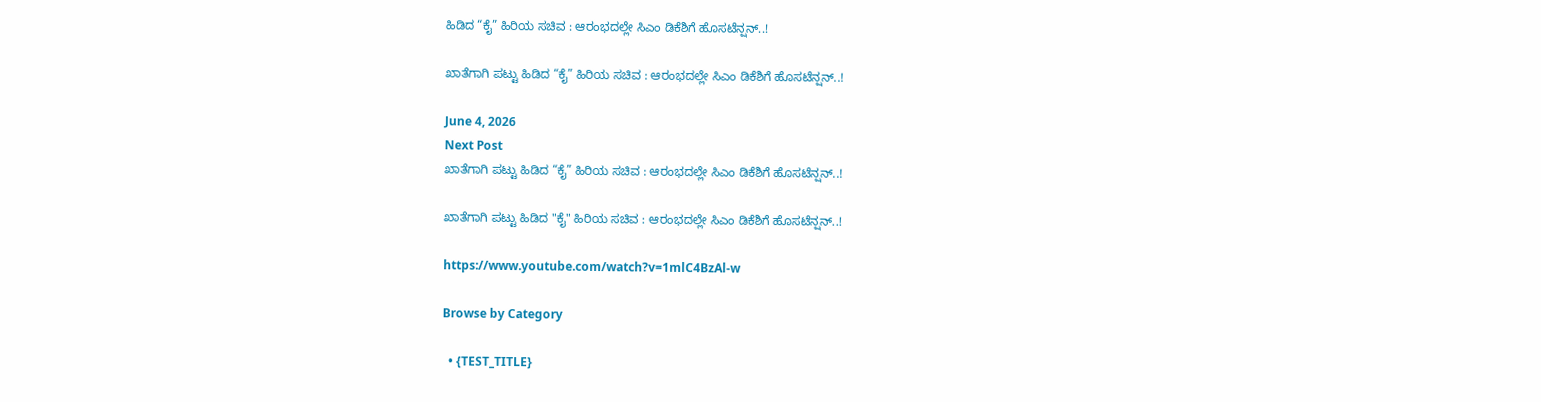ಹಿಡಿದ “ಕೈ” ಹಿರಿಯ ಸಚಿವ : ಆರಂಭದಲ್ಲೇ ಸಿಎಂ ಡಿಕೆಶಿಗೆ ಹೊಸಟೆನ್ಷನ್..!

ಖಾತೆಗಾಗಿ ಪಟ್ಟು ಹಿಡಿದ “ಕೈ” ಹಿರಿಯ ಸಚಿವ : ಆರಂಭದಲ್ಲೇ ಸಿಎಂ ಡಿಕೆಶಿಗೆ ಹೊಸಟೆನ್ಷನ್..!

June 4, 2026
Next Post
ಖಾತೆಗಾಗಿ ಪಟ್ಟು ಹಿಡಿದ “ಕೈ” ಹಿರಿಯ ಸಚಿವ : ಆರಂಭದಲ್ಲೇ ಸಿಎಂ ಡಿಕೆಶಿಗೆ ಹೊಸಟೆನ್ಷನ್..!

ಖಾತೆಗಾಗಿ ಪಟ್ಟು ಹಿಡಿದ "ಕೈ" ಹಿರಿಯ ಸಚಿವ : ಆರಂಭದಲ್ಲೇ ಸಿಎಂ ಡಿಕೆಶಿಗೆ ಹೊಸಟೆನ್ಷನ್..!

https://www.youtube.com/watch?v=1mlC4BzAl-w

Browse by Category

  • {TEST_TITLE}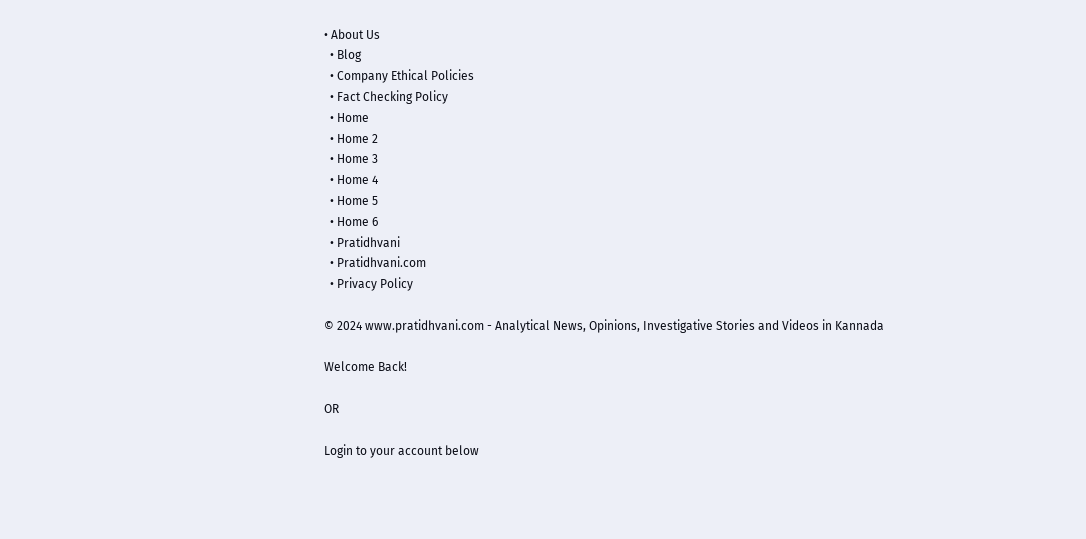• About Us
  • Blog
  • Company Ethical Policies
  • Fact Checking Policy
  • Home
  • Home 2
  • Home 3
  • Home 4
  • Home 5
  • Home 6
  • Pratidhvani
  • Pratidhvani.com
  • Privacy Policy

© 2024 www.pratidhvani.com - Analytical News, Opinions, Investigative Stories and Videos in Kannada

Welcome Back!

OR

Login to your account below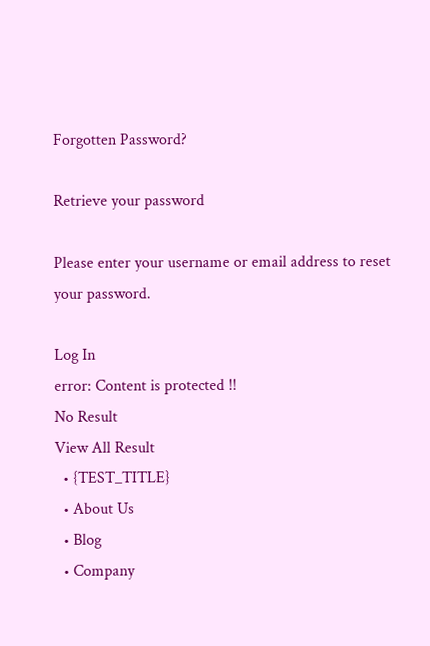Forgotten Password?

Retrieve your password

Please enter your username or email address to reset your password.

Log In
error: Content is protected !!
No Result
View All Result
  • {TEST_TITLE}
  • About Us
  • Blog
  • Company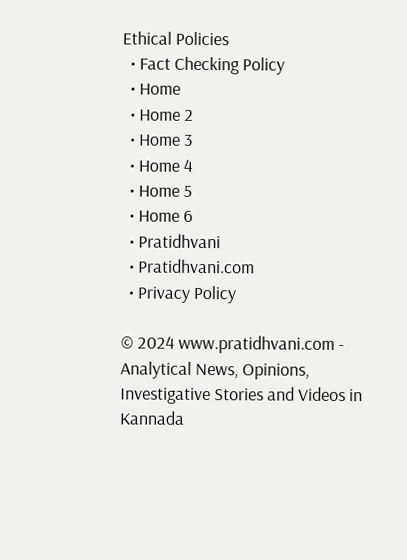Ethical Policies
  • Fact Checking Policy
  • Home
  • Home 2
  • Home 3
  • Home 4
  • Home 5
  • Home 6
  • Pratidhvani
  • Pratidhvani.com
  • Privacy Policy

© 2024 www.pratidhvani.com - Analytical News, Opinions, Investigative Stories and Videos in Kannada